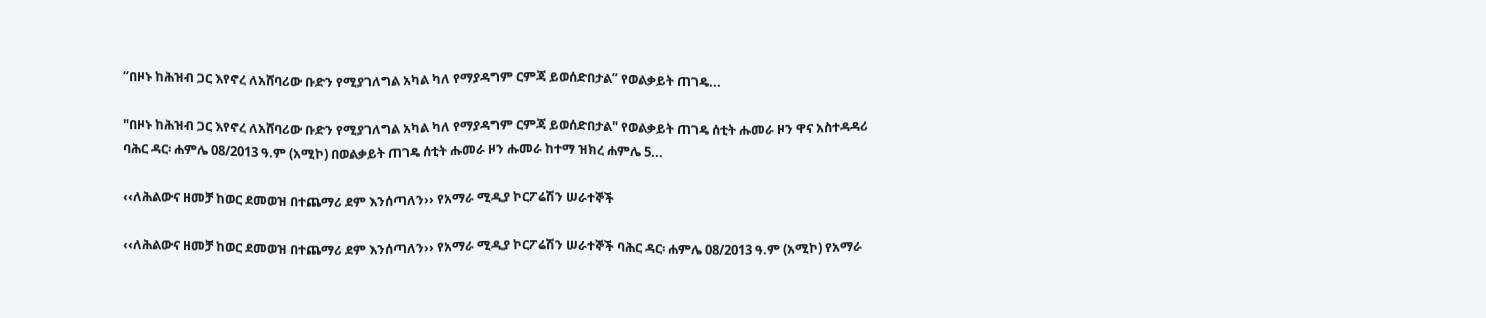“በዞኑ ከሕዝብ ጋር እየኖረ ለአሸባሪው ቡድን የሚያገለግል አካል ካለ የማያዳግም ርምጃ ይወሰድበታል” የወልቃይት ጠገዴ...

"በዞኑ ከሕዝብ ጋር እየኖረ ለአሸባሪው ቡድን የሚያገለግል አካል ካለ የማያዳግም ርምጃ ይወሰድበታል" የወልቃይት ጠገዴ ሰቲት ሑመራ ዞን ዋና አስተዳዳሪ ባሕር ዳር፡ ሐምሌ 08/2013 ዓ.ም (አሚኮ) በወልቃይት ጠገዴ ሰቲት ሑመራ ዞን ሑመራ ከተማ ዝክረ ሐምሌ 5...

‹‹ለሕልውና ዘመቻ ከወር ደመወዝ በተጨማሪ ደም እንሰጣለን›› የአማራ ሚዲያ ኮርፖሬሽን ሠራተኞች

‹‹ለሕልውና ዘመቻ ከወር ደመወዝ በተጨማሪ ደም እንሰጣለን›› የአማራ ሚዲያ ኮርፖሬሽን ሠራተኞች ባሕር ዳር፡ ሐምሌ 08/2013 ዓ.ም (አሚኮ) የአማራ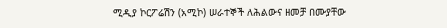ሚዲያ ኮርፖሬሽን (አሚኮ) ሠራተኞች ለሕልውና ዘመቻ በሙያቸው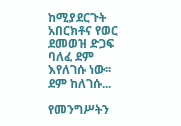ከሚያደርጉት አበርክቶና የወር ደመወዝ ድጋፍ ባለፈ ደም እየለገሱ ነው፡፡ ደም ከለገሱ...

የመንግሥትን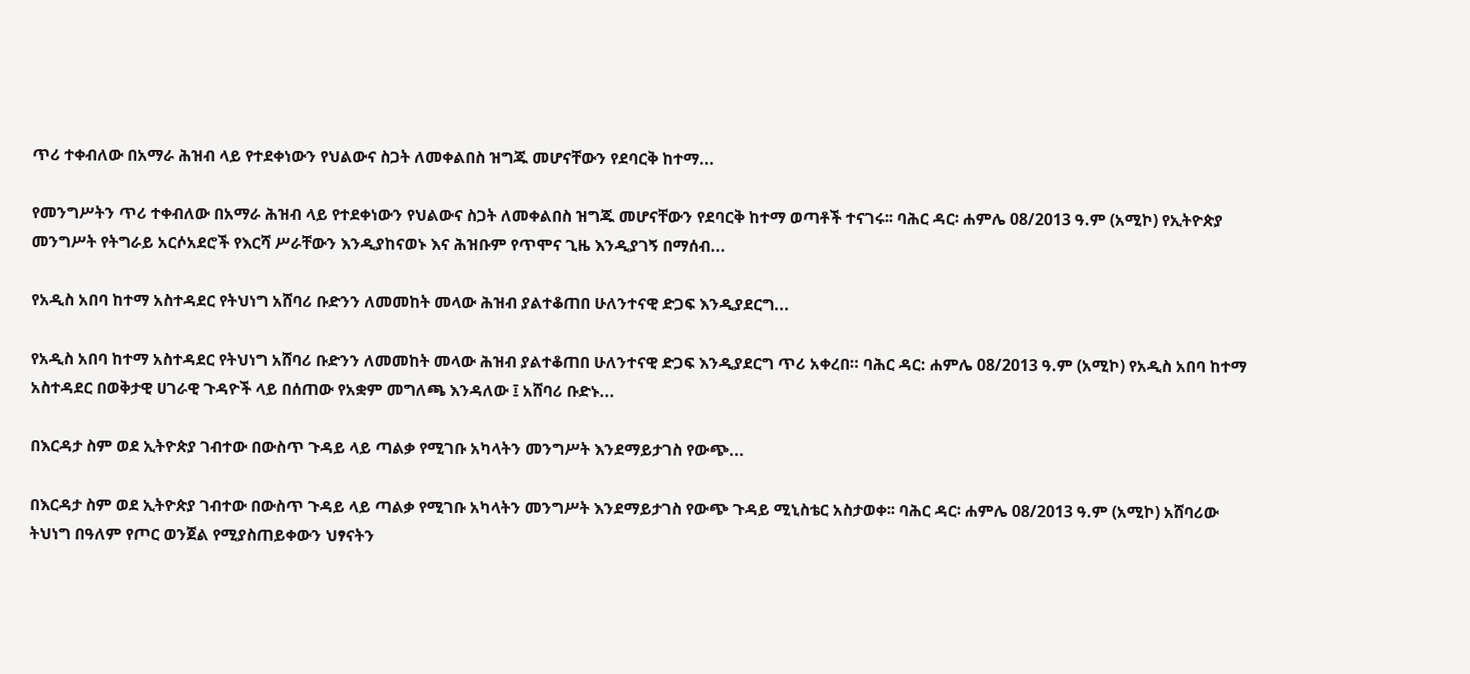ጥሪ ተቀብለው በአማራ ሕዝብ ላይ የተደቀነውን የህልውና ስጋት ለመቀልበስ ዝግጁ መሆናቸውን የደባርቅ ከተማ...

የመንግሥትን ጥሪ ተቀብለው በአማራ ሕዝብ ላይ የተደቀነውን የህልውና ስጋት ለመቀልበስ ዝግጁ መሆናቸውን የደባርቅ ከተማ ወጣቶች ተናገሩ፡፡ ባሕር ዳር፡ ሐምሌ 08/2013 ዓ.ም (አሚኮ) የኢትዮጵያ መንግሥት የትግራይ አርሶአደሮች የእርሻ ሥራቸውን እንዲያከናወኑ እና ሕዝቡም የጥሞና ጊዜ እንዲያገኝ በማሰብ...

የአዲስ አበባ ከተማ አስተዳደር የትህነግ አሸባሪ ቡድንን ለመመከት መላው ሕዝብ ያልተቆጠበ ሁለንተናዊ ድጋፍ እንዲያደርግ...

የአዲስ አበባ ከተማ አስተዳደር የትህነግ አሸባሪ ቡድንን ለመመከት መላው ሕዝብ ያልተቆጠበ ሁለንተናዊ ድጋፍ እንዲያደርግ ጥሪ አቀረበ። ባሕር ዳር: ሐምሌ 08/2013 ዓ.ም (አሚኮ) የአዲስ አበባ ከተማ አስተዳደር በወቅታዊ ሀገራዊ ጉዳዮች ላይ በሰጠው የአቋም መግለጫ እንዳለው ፤ አሸባሪ ቡድኑ...

በእርዳታ ስም ወደ ኢትዮጵያ ገብተው በውስጥ ጉዳይ ላይ ጣልቃ የሚገቡ አካላትን መንግሥት እንደማይታገስ የውጭ...

በእርዳታ ስም ወደ ኢትዮጵያ ገብተው በውስጥ ጉዳይ ላይ ጣልቃ የሚገቡ አካላትን መንግሥት እንደማይታገስ የውጭ ጉዳይ ሚኒስቴር አስታወቀ፡፡ ባሕር ዳር፡ ሐምሌ 08/2013 ዓ.ም (አሚኮ) አሸባሪው ትህነግ በዓለም የጦር ወንጀል የሚያስጠይቀውን ህፃናትን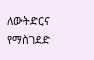ለውትድርና የማስገደድ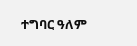ተግባር ዓለም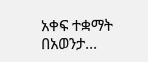አቀፍ ተቋማት በአወንታ...